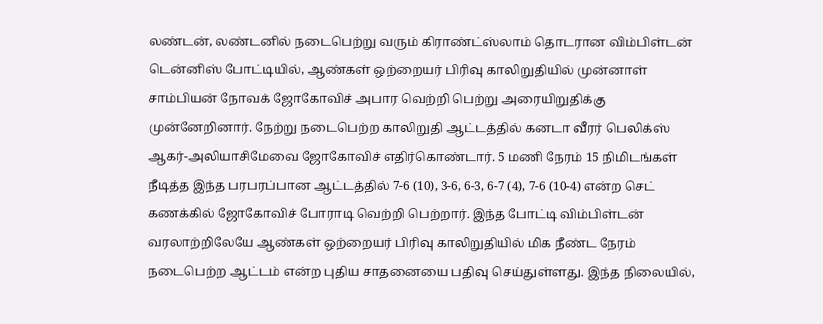லண்டன், லண்டனில் நடைபெற்று வரும் கிராண்ட்ஸ்லாம் தொடரான விம்பிள்டன் டென்னிஸ் போட்டியில், ஆண்கள் ஒற்றையர் பிரிவு காலிறுதியில் முன்னாள் சாம்பியன் நோவக் ஜோகோவிச் அபார வெற்றி பெற்று அரையிறுதிக்கு முன்னேறினார். நேற்று நடைபெற்ற காலிறுதி ஆட்டத்தில் கனடா வீரர் பெலிக்ஸ் ஆகர்-அலியாசிமேவை ஜோகோவிச் எதிர்கொண்டார். 5 மணி நேரம் 15 நிமிடங்கள் நீடித்த இந்த பரபரப்பான ஆட்டத்தில் 7-6 (10), 3-6, 6-3, 6-7 (4), 7-6 (10-4) என்ற செட் கணக்கில் ஜோகோவிச் போராடி வெற்றி பெற்றார். இந்த போட்டி விம்பிள்டன் வரலாற்றிலேயே ஆண்கள் ஒற்றையர் பிரிவு காலிறுதியில் மிக நீண்ட நேரம் நடைபெற்ற ஆட்டம் என்ற புதிய சாதனையை பதிவு செய்துள்ளது. இந்த நிலையில்,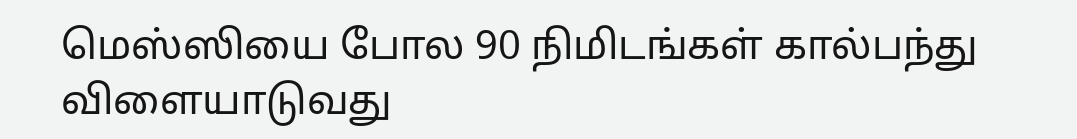மெஸ்ஸியை போல 90 நிமிடங்கள் கால்பந்து விளையாடுவது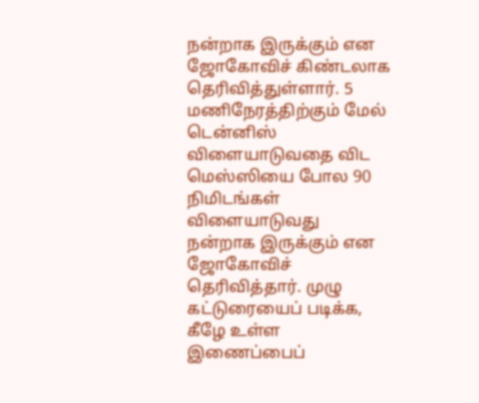நன்றாக இருக்கும் என ஜோகோவிச் கிண்டலாக தெரிவித்துள்ளார். 5 மணிநேரத்திற்கும் மேல் டென்னிஸ் விளையாடுவதை விட மெஸ்ஸியை போல 90 நிமிடங்கள் விளையாடுவது நன்றாக இருக்கும் என ஜோகோவிச் தெரிவித்தார். முழு கட்டுரையைப் படிக்க, கீழே உள்ள இணைப்பைப்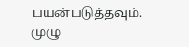பயன்படுத்தவும்.
முழு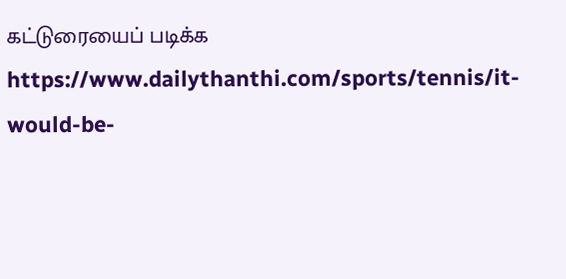கட்டுரையைப் படிக்க
https://www.dailythanthi.com/sports/tennis/it-would-be-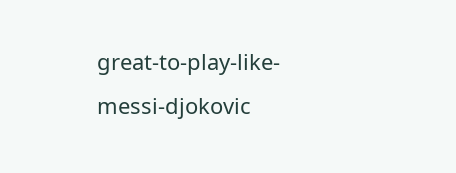great-to-play-like-messi-djokovic